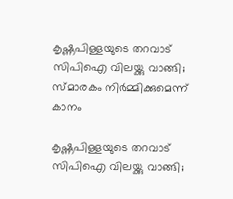കൃഷ്ണപിള്ളയുടെ തറവാട് സിപിഐ വിലയ്ക്കു വാങ്ങി; സ്മാരകം നിര്‍മ്മിക്കുമെന്ന് കാനം

കൃഷ്ണപിള്ളയുടെ തറവാട് സിപിഐ വിലയ്ക്കു വാങ്ങി;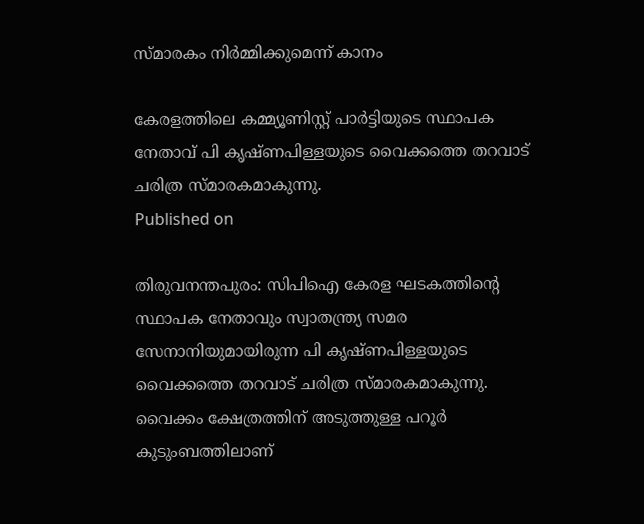സ്മാരകം നിര്‍മ്മിക്കുമെന്ന് കാനം

കേരളത്തിലെ കമ്മ്യൂണിസ്റ്റ് പാര്‍ട്ടിയുടെ സ്ഥാപക നേതാവ് പി കൃഷ്ണപിള്ളയുടെ വൈക്കത്തെ തറവാട് ചരിത്ര സ്മാരകമാകുന്നു.
Published on

തിരുവനന്തപുരം: സിപിഐ കേരള ഘടകത്തിന്റെ സ്ഥാപക നേതാവും സ്വാതന്ത്ര്യ സമര സേനാനിയുമായിരുന്ന പി കൃഷ്ണപിള്ളയുടെ വൈക്കത്തെ തറവാട് ചരിത്ര സ്മാരകമാകുന്നു. വൈക്കം ക്ഷേത്രത്തിന് അടുത്തുള്ള പറൂര്‍ കുടുംബത്തിലാണ്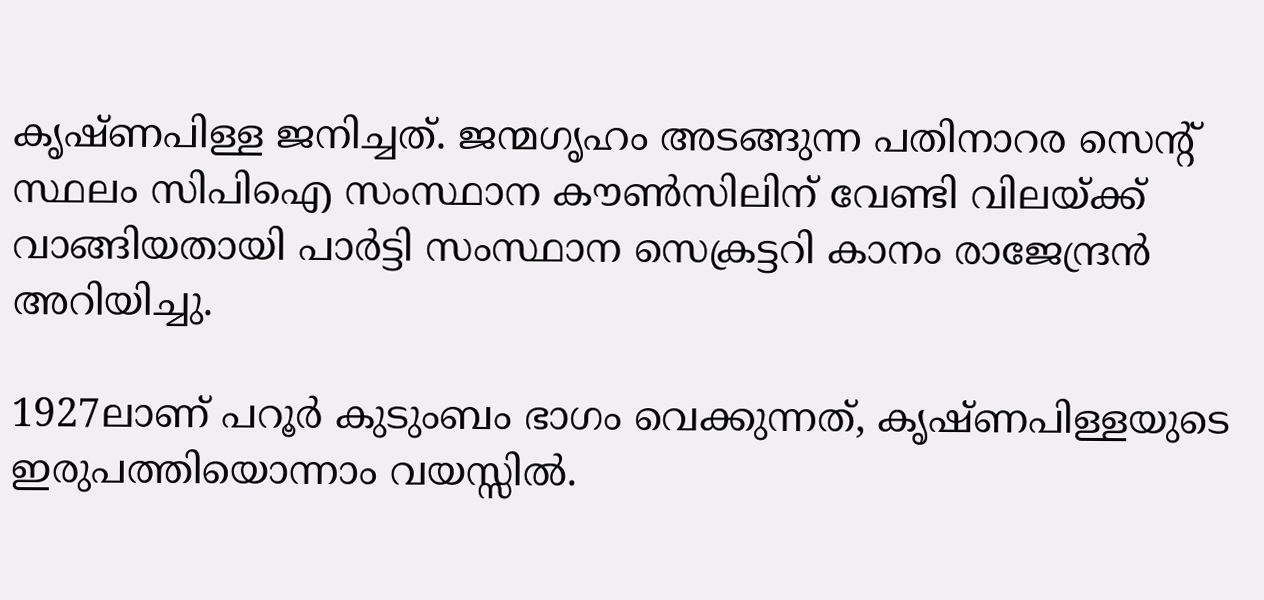കൃഷ്ണപിള്ള ജനിച്ചത്. ജന്മഗൃഹം അടങ്ങുന്ന പതിനാറര സെന്റ് സ്ഥലം സിപിഐ സംസ്ഥാന കൗണ്‍സിലിന് വേണ്ടി വിലയ്ക്ക് വാങ്ങിയതായി പാര്‍ട്ടി സംസ്ഥാന സെക്രട്ടറി കാനം രാജേന്ദ്രന്‍ അറിയിച്ചു.

1927ലാണ് പറൂര്‍ കുടുംബം ഭാഗം വെക്കുന്നത്, കൃഷ്ണപിള്ളയുടെ ഇരുപത്തിയൊന്നാം വയസ്സില്‍.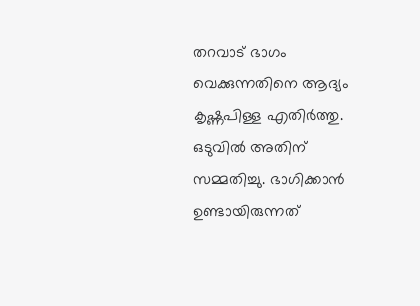തറവാട് ഭാഗം വെക്കുന്നതിനെ ആദ്യം കൃഷ്ണപിള്ള എതിര്‍ത്തു. ഒടുവില്‍ അതിന് സമ്മതിച്ചു. ഭാഗിക്കാന്‍ ഉണ്ടായിരുന്നത്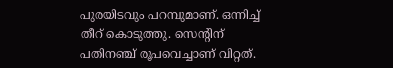പുരയിടവും പറമ്പുമാണ്. ഒന്നിച്ച് തീറ് കൊടുത്തു. സെന്റിന് പതിനഞ്ച് രൂപവെച്ചാണ് വിറ്റത്.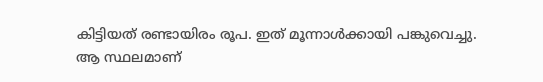കിട്ടിയത് രണ്ടായിരം രൂപ. ഇത് മൂന്നാള്‍ക്കായി പങ്കുവെച്ചു. ആ സ്ഥലമാണ്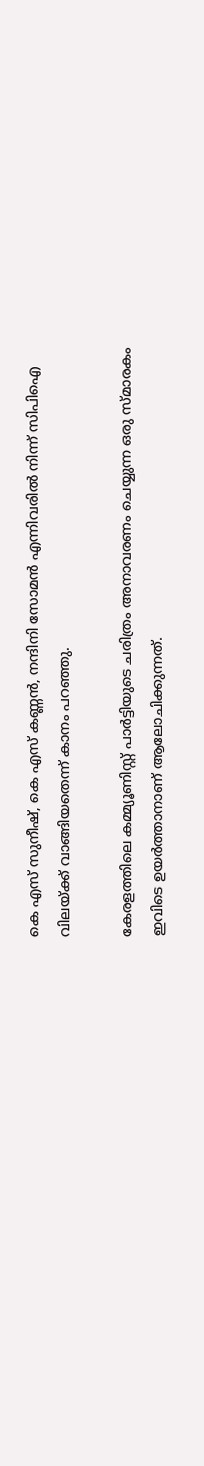കെ എസ് സുനീഷ്, കെ എസ് കണ്ണന്‍, നന്ദിനി സോമന്‍ എന്നിവരില്‍ നിന്ന് സിപിഐ വിലയ്ക്ക് വാങ്ങിയതെന്ന് കാനം പറഞ്ഞു.

കേരളത്തിലെ കമ്മ്യൂണിസ്റ്റ് പാര്‍ട്ടിയുടെ ചരിത്രം അനാവരണം ചെയ്യുന്ന ഒരു സ്മാരകം ഇവിടെ ഉയര്‍ത്താനാണ് ആലോചിക്കുന്നത്.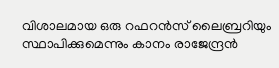വിശാലമായ ഒരു റഫറന്‍സ് ലൈബ്രറിയും സ്ഥാപിക്കുമെന്നും കാനം രാജേന്ദ്രന്‍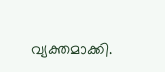വ്യക്തമാക്കി.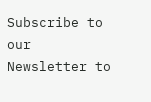Subscribe to our Newsletter to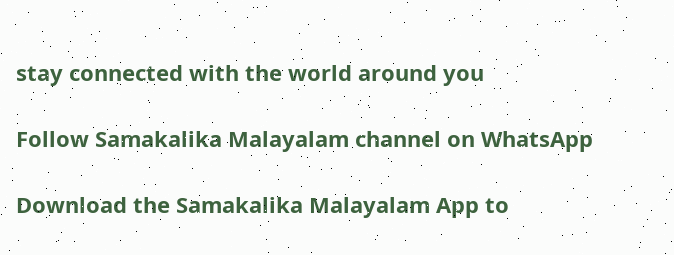stay connected with the world around you

Follow Samakalika Malayalam channel on WhatsApp

Download the Samakalika Malayalam App to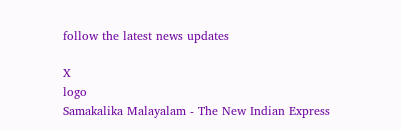follow the latest news updates

X
logo
Samakalika Malayalam - The New Indian Express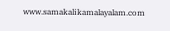www.samakalikamalayalam.com